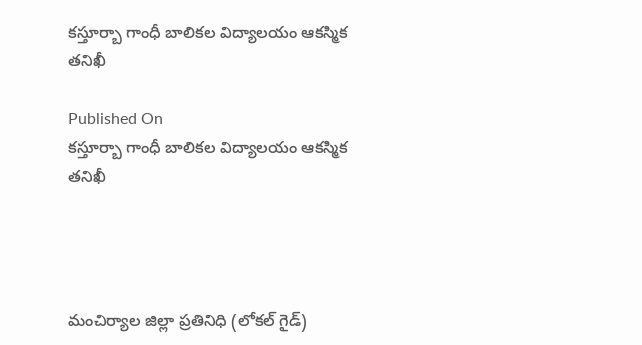కస్తూర్బా గాంధీ బాలికల విద్యాలయం ఆకస్మిక తనిఖీ

Published On
కస్తూర్బా గాంధీ బాలికల విద్యాలయం ఆకస్మిక తనిఖీ




మంచిర్యాల జిల్లా ప్రతినిధి (లోకల్ గైడ్)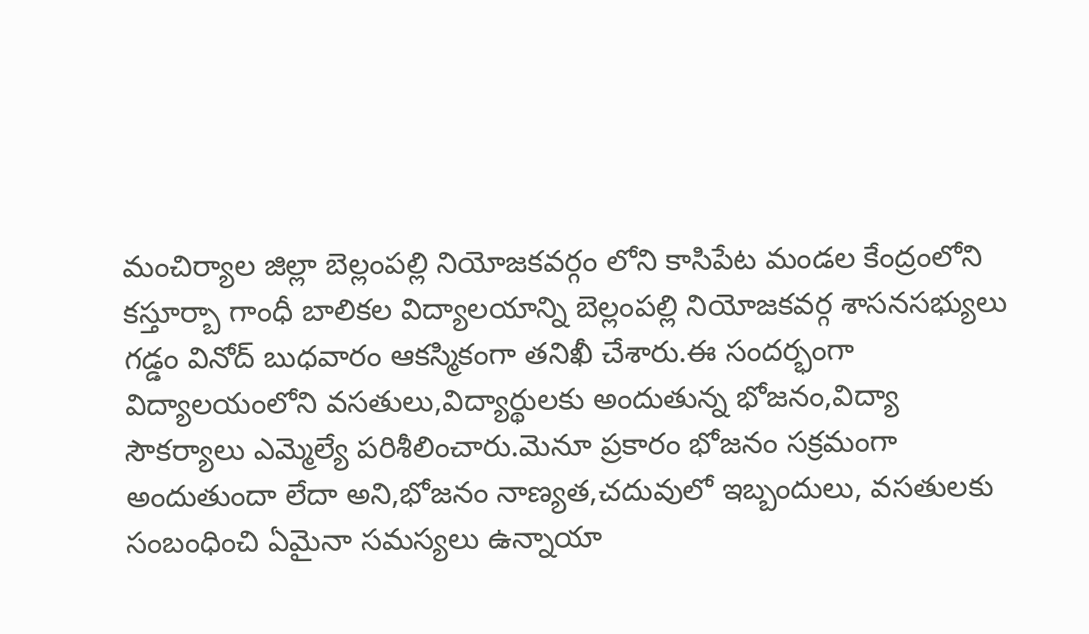మంచిర్యాల జిల్లా బెల్లంపల్లి నియోజకవర్గం లోని కాసిపేట మండల కేంద్రంలోని కస్తూర్బా గాంధీ బాలికల విద్యాలయాన్ని బెల్లంపల్లి నియోజకవర్గ శాసనసభ్యులు గడ్డం వినోద్ బుధవారం ఆకస్మికంగా తనిఖీ చేశారు.ఈ సందర్భంగా విద్యాలయంలోని వసతులు,విద్యార్థులకు అందుతున్న భోజనం,విద్యా సౌకర్యాలు ఎమ్మెల్యే పరిశీలించారు.మెనూ ప్రకారం భోజనం సక్రమంగా అందుతుందా లేదా అని,భోజనం నాణ్యత,చదువులో ఇబ్బందులు, వసతులకు సంబంధించి ఏమైనా సమస్యలు ఉన్నాయా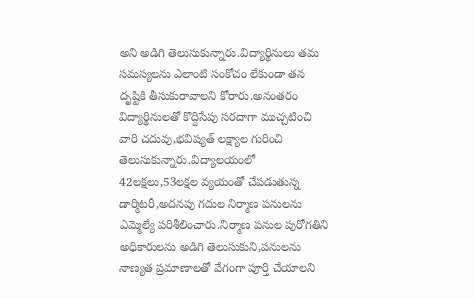అని అడిగి తెలుసుకున్నారు.విద్యార్థినులు తమ సమస్యలను ఎలాంటి సంకోచం లేకుండా తన దృష్టికి తీసుకురావాలని కోరారు.అనంతరం విద్యార్థినులతో కొద్దిసేపు సరదాగా ముచ్చటించి వారి చదువు,భవిష్యత్ లక్ష్యాల గురించి తెలుసుకున్నారు.విద్యాలయంలో 42లక్షలు,53లక్షల వ్యయంతో చేపడుతున్న డార్మిటరీ,అదనపు గదుల నిర్మాణ పనులను ఎమ్మెల్యే పరిశీలించారు.నిర్మాణ పనుల పురోగతిని అధికారులను అడిగి తెలుసుకుని,పనులను నాణ్యత ప్రమాణాలతో వేగంగా పూర్తి చేయాలని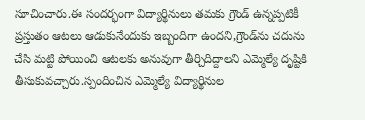సూచించారు.ఈ సందర్భంగా విద్యార్థినులు తమకు గ్రౌండ్ ఉన్నప్పటికీ ప్రస్తుతం ఆటలు ఆడుకునేందుకు ఇబ్బందిగా ఉందని,గ్రౌండ్‌ను చదును చేసి మట్టి పోయించి ఆటలకు అనువుగా తీర్చిదిద్దాలని ఎమ్మెల్యే దృష్టికి తీసుకువచ్చారు.స్పందించిన ఎమ్మెల్యే విద్యార్థినుల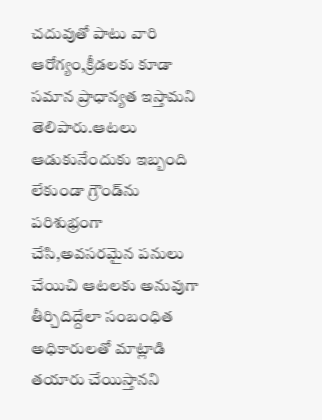చదువుతో పాటు వారి ఆరోగ్యం,క్రీడలకు కూడా సమాన ప్రాధాన్యత ఇస్తామని తెలిపారు.ఆటలు ఆడుకునేందుకు ఇబ్బంది లేకుండా గ్రౌండ్‌ను పరిశుభ్రంగా చేసి,అవసరమైన పనులు చేయిచి ఆటలకు అనువుగా తీర్చిదిద్దేలా సంబంధిత అధికారులతో మాట్లాడి తయారు చేయిస్తానని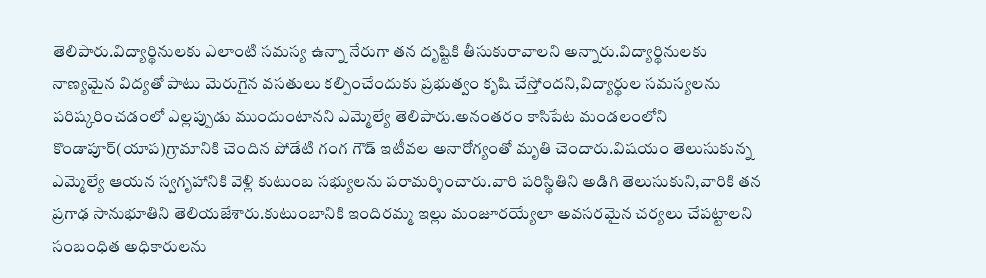తెలిపారు.విద్యార్థినులకు ఎలాంటి సమస్య ఉన్నా నేరుగా తన దృష్టికి తీసుకురావాలని అన్నారు.విద్యార్థినులకు నాణ్యమైన విద్యతో పాటు మెరుగైన వసతులు కల్పించేందుకు ప్రభుత్వం కృషి చేస్తోందని,విద్యార్థుల సమస్యలను పరిష్కరించడంలో ఎల్లప్పుడు ముందుంటానని ఎమ్మెల్యే తెలిపారు.అనంతరం కాసిపేట మండలంలోని కొండాపూర్(యాప)గ్రామానికి చెందిన పోడేటి గంగ గౌడ్ ఇటీవల అనారోగ్యంతో మృతి చెందారు.విషయం తెలుసుకున్న ఎమ్మెల్యే ఆయన స్వగృహానికి వెళ్లి కుటుంబ సభ్యులను పరామర్శించారు.వారి పరిస్థితిని అడిగి తెలుసుకుని,వారికి తన ప్రగాఢ సానుభూతిని తెలియజేశారు.కుటుంబానికి ఇందిరమ్మ ఇల్లు మంజూరయ్యేలా అవసరమైన చర్యలు చేపట్టాలని సంబంధిత అధికారులను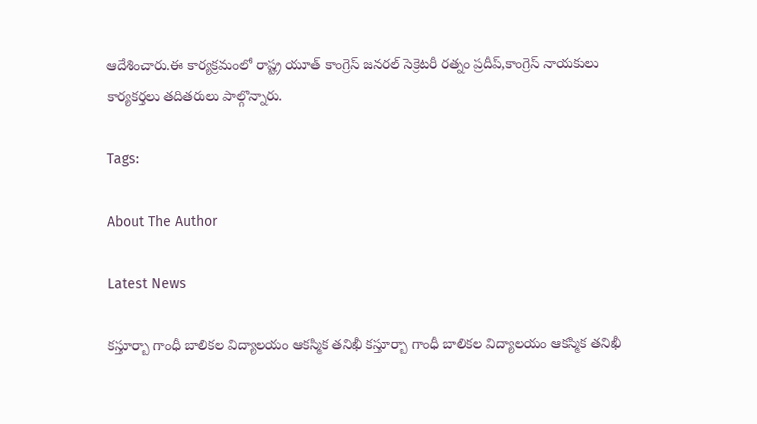ఆదేశించారు.ఈ కార్యక్రమంలో రాష్ట్ర యూత్ కాంగ్రెస్ జనరల్ సెక్రెటరీ రత్నం ప్రదీప్,కాంగ్రెస్ నాయకులు కార్యకర్తలు తదితరులు పాల్గొన్నారు.

Tags:

About The Author

Latest News

కస్తూర్బా గాంధీ బాలికల విద్యాలయం ఆకస్మిక తనిఖీ కస్తూర్బా గాంధీ బాలికల విద్యాలయం ఆకస్మిక తనిఖీ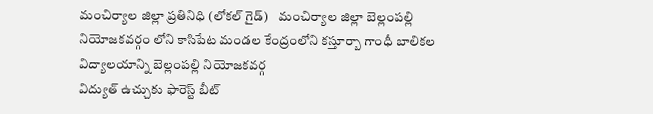మంచిర్యాల జిల్లా ప్రతినిధి (లోకల్ గైడ్)    మంచిర్యాల జిల్లా బెల్లంపల్లి నియోజకవర్గం లోని కాసిపేట మండల కేంద్రంలోని కస్తూర్బా గాంధీ బాలికల విద్యాలయాన్ని బెల్లంపల్లి నియోజకవర్గ
విద్యుత్ ఉచ్చుకు ఫారెస్ట్ బీట్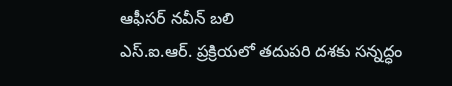ఆఫీసర్ నవీన్ బలి
ఎస్‌.ఐ.ఆర్‌. ప్రక్రియలో తదుపరి దశకు సన్నద్ధం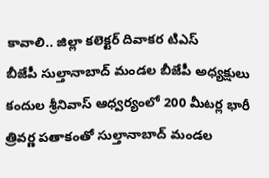కావాలి.. జిల్లా కలెక్టర్ దివాకర టిఎస్
బీజేపీ సుల్తానాబాద్ మండల బీజేపీ అధ్యక్షులు కందుల శ్రీనివాస్ ఆధ్వర్యంలో 200 మీటర్ల భారీ త్రివర్ణ పతాకంతో సుల్తానాబాద్‌ మండల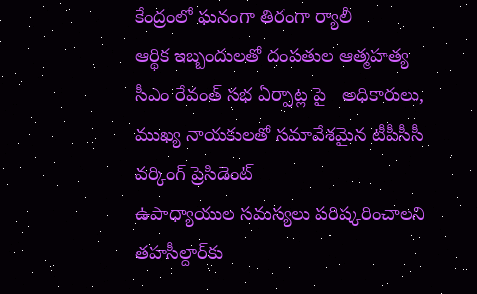కేంద్రంలో ఘనంగా తిరంగా ర్యాలీ
ఆర్థిక ఇబ్బందులతో దంపతుల ఆత్మహత్య
సీఎం రేవంత్ సభ ఏర్పాట్ల పై   అధికారులు, ముఖ్య నాయకులతో సమావేశమైన టీపీసీసీ  వర్కింగ్ ప్రెసిడెంట్
ఉపాధ్యాయుల సమస్యలు పరిష్కరించాలని తహసీల్దార్‌కు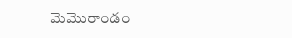మెమొరాండం